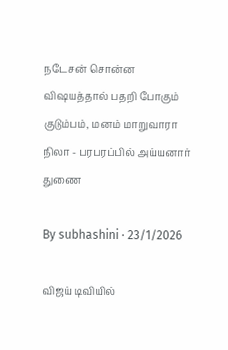நடேசன் சொன்ன விஷயத்தால் பதறி போகும் குடும்பம், மனம் மாறுவாரா நிலா - பரபரப்பில் அய்யனார் துணை

By subhashini · 23/1/2026

விஜய் டிவியில்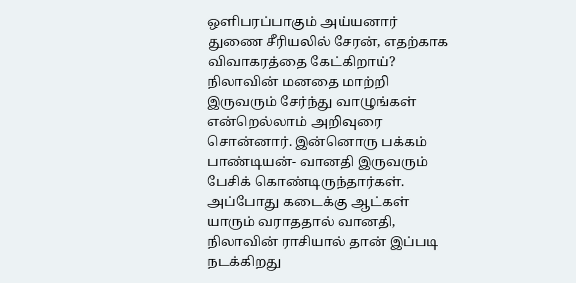ஒளிபரப்பாகும் அய்யனார் துணை சீரியலில் சேரன், எதற்காக விவாகரத்தை கேட்கிறாய்? நிலாவின் மனதை மாற்றி இருவரும் சேர்ந்து வாழுங்கள் என்றெல்லாம் அறிவுரை சொன்னார். இன்னொரு பக்கம் பாண்டியன்- வானதி இருவரும் பேசிக் கொண்டிருந்தார்கள். அப்போது கடைக்கு ஆட்கள் யாரும் வராததால் வானதி, நிலாவின் ராசியால் தான் இப்படி நடக்கிறது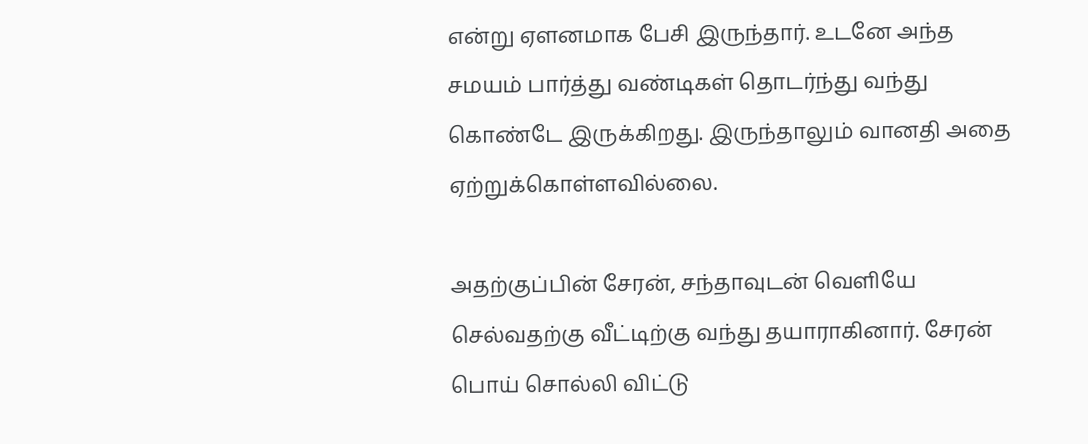என்று ஏளனமாக பேசி இருந்தார். உடனே அந்த சமயம் பார்த்து வண்டிகள் தொடர்ந்து வந்து கொண்டே இருக்கிறது. இருந்தாலும் வானதி அதை ஏற்றுக்கொள்ளவில்லை.

அதற்குப்பின் சேரன், சந்தாவுடன் வெளியே செல்வதற்கு வீட்டிற்கு வந்து தயாராகினார். சேரன் பொய் சொல்லி விட்டு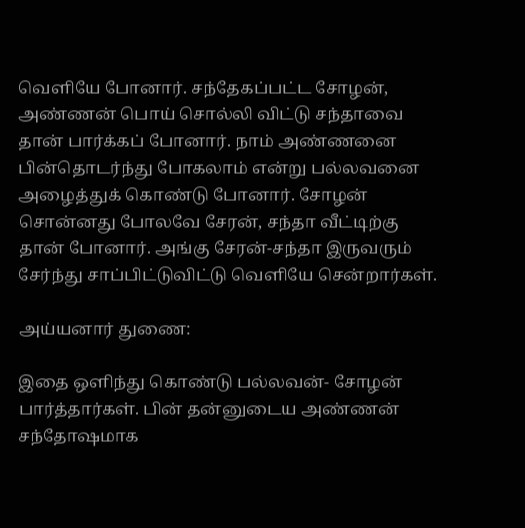வெளியே போனார். சந்தேகப்பட்ட சோழன், அண்ணன் பொய் சொல்லி விட்டு சந்தாவை தான் பார்க்கப் போனார். நாம் அண்ணனை பின்தொடர்ந்து போகலாம் என்று பல்லவனை அழைத்துக் கொண்டு போனார். சோழன் சொன்னது போலவே சேரன், சந்தா வீட்டிற்கு தான் போனார். அங்கு சேரன்-சந்தா இருவரும் சேர்ந்து சாப்பிட்டுவிட்டு வெளியே சென்றார்கள்.

அய்யனார் துணை:

இதை ஒளிந்து கொண்டு பல்லவன்- சோழன் பார்த்தார்கள். பின் தன்னுடைய அண்ணன் சந்தோஷமாக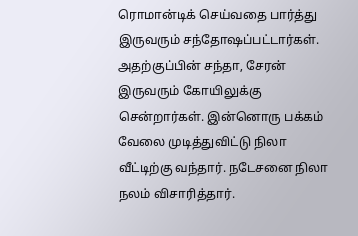ரொமான்டிக் செய்வதை பார்த்து இருவரும் சந்தோஷப்பட்டார்கள். அதற்குப்பின் சந்தா, சேரன் இருவரும் கோயிலுக்கு சென்றார்கள். இன்னொரு பக்கம் வேலை முடித்துவிட்டு நிலா வீட்டிற்கு வந்தார். நடேசனை நிலா நலம் விசாரித்தார்.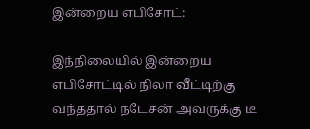இன்றைய எபிசோட்:

இந்நிலையில் இன்றைய எபிசோட்டில் நிலா வீட்டிற்கு வந்ததால் நடேசன் அவருக்கு டீ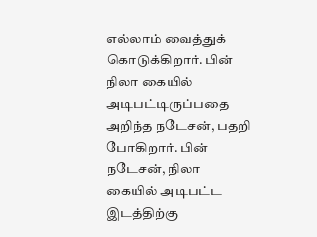எல்லாம் வைத்துக் கொடுக்கிறார். பின் நிலா கையில் அடிபட்டிருப்பதை அறிந்த நடேசன், பதறி போகிறார். பின் நடேசன், நிலா கையில் அடிபட்ட இடத்திற்கு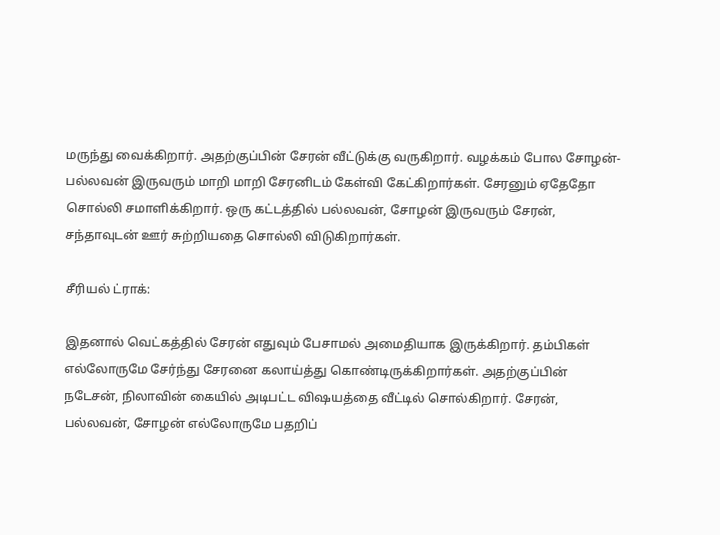மருந்து வைக்கிறார். அதற்குப்பின் சேரன் வீட்டுக்கு வருகிறார். வழக்கம் போல சோழன்- பல்லவன் இருவரும் மாறி மாறி சேரனிடம் கேள்வி கேட்கிறார்கள். சேரனும் ஏதேதோ சொல்லி சமாளிக்கிறார். ஒரு கட்டத்தில் பல்லவன், சோழன் இருவரும் சேரன், சந்தாவுடன் ஊர் சுற்றியதை சொல்லி விடுகிறார்கள்.

சீரியல் ட்ராக்:

இதனால் வெட்கத்தில் சேரன் எதுவும் பேசாமல் அமைதியாக இருக்கிறார். தம்பிகள் எல்லோருமே சேர்ந்து சேரனை கலாய்த்து கொண்டிருக்கிறார்கள். அதற்குப்பின் நடேசன், நிலாவின் கையில் அடிபட்ட விஷயத்தை வீட்டில் சொல்கிறார். சேரன், பல்லவன், சோழன் எல்லோருமே பதறிப்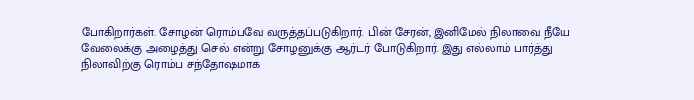போகிறார்கள். சோழன் ரொம்பவே வருத்தப்படுகிறார். பின் சேரன், இனிமேல் நிலாவை நீயே வேலைக்கு அழைத்து செல் என்று சோழனுக்கு ஆர்டர் போடுகிறார். இது எல்லாம் பார்த்து நிலாவிற்கு ரொம்ப சந்தோஷமாக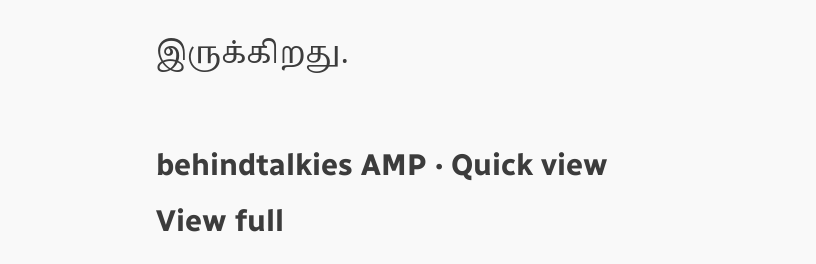இருக்கிறது.

behindtalkies AMP · Quick view
View full